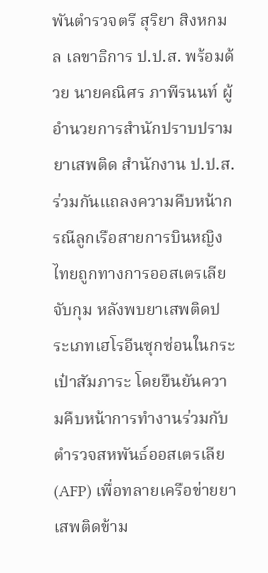พันตำรวจตรี สุริยา สิงหกมล เลขาธิการ ป.ป.ส. พร้อมด้วย นายคณิศร ภาพีรนนท์ ผู้อำนวยการสำนักปราบปรามยาเสพติด สำนักงาน ป.ป.ส. ร่วมกันแถลงความคืบหน้ากรณีลูกเรือสายการบินหญิงไทยถูกทางการออสเตรเลียจับกุม หลังพบยาเสพติดประเภทเฮโรอีนซุกซ่อนในกระเป๋าสัมภาระ โดยยืนยันความคืบหน้าการทำงานร่วมกับตำรวจสหพันธ์ออสเตรเลีย (AFP) เพื่อทลายเครือข่ายยาเสพติดข้าม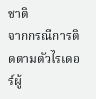ชาติ
จากกรณีการติดตามตัวไรเดอร์ผู้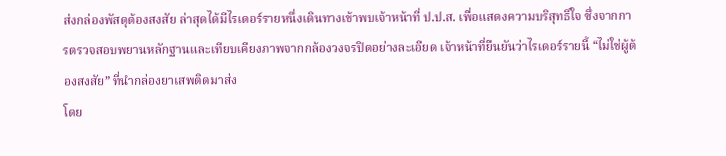ส่งกล่องพัสดุต้องสงสัย ล่าสุดได้มีไรเดอร์รายหนึ่งเดินทางเข้าพบเจ้าหน้าที่ ป.ป.ส. เพื่อแสดงความบริสุทธิ์ใจ ซึ่งจากการตรวจสอบพยานหลักฐานและเทียบเคียงภาพจากกล้องวงจรปิดอย่างละเอียด เจ้าหน้าที่ยืนยันว่าไรเดอร์รายนี้ “ไม่ใช่ผู้ต้องสงสัย” ที่นำกล่องยาเสพติดมาส่ง
โดย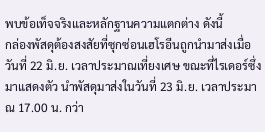พบข้อเท็จจริงและหลักฐานความแตกต่าง ดังนี้
กล่องพัสดุต้องสงสัยที่ซุกซ่อนเฮโรอีนถูกนำมาส่งเมื่อวันที่ 22 มิ.ย. เวลาประมาณเที่ยงเศษ ขณะที่ไรเดอร์ซึ่งมาแสดงตัว นำพัสดุมาส่งในวันที่ 23 มิ.ย. เวลาประมาณ 17.00 น. กว่า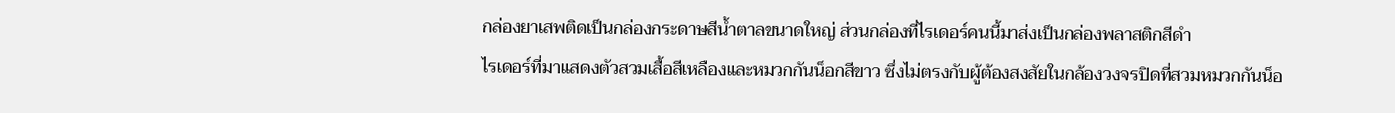กล่องยาเสพติดเป็นกล่องกระดาษสีน้ำตาลขนาดใหญ่ ส่วนกล่องที่ไรเดอร์คนนี้มาส่งเป็นกล่องพลาสติกสีดำ
ไรเดอร์ที่มาแสดงตัวสวมเสื้อสีเหลืองและหมวกกันน็อกสีขาว ซึ่งไม่ตรงกับผู้ต้องสงสัยในกล้องวงจรปิดที่สวมหมวกกันน็อ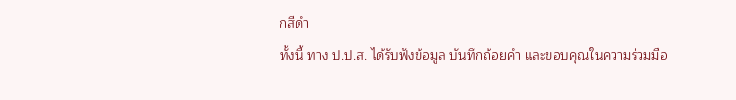กสีดำ
ทั้งนี้ ทาง ป.ป.ส. ได้รับฟังข้อมูล บันทึกถ้อยคำ และขอบคุณในความร่วมมือ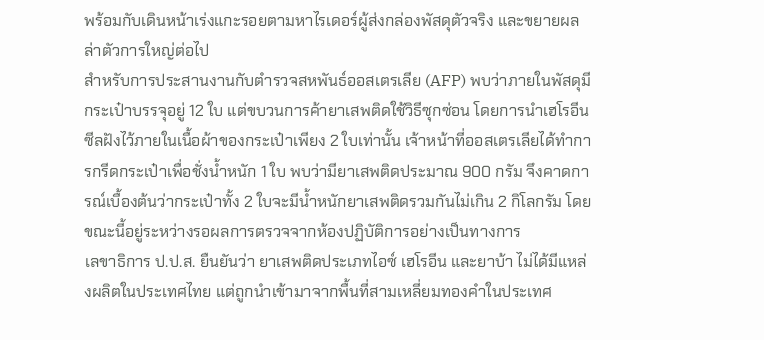พร้อมกับเดินหน้าเร่งแกะรอยตามหาไรเดอร์ผู้ส่งกล่องพัสดุตัวจริง และขยายผลล่าตัวการใหญ่ต่อไป
สำหรับการประสานงานกับตำรวจสหพันธ์ออสเตรเลีย (AFP) พบว่าภายในพัสดุมีกระเป๋าบรรจุอยู่ 12 ใบ แต่ขบวนการค้ายาเสพติดใช้วิธีซุกซ่อน โดยการนำเฮโรอีนซีลฝังไว้ภายในเนื้อผ้าของกระเป๋าเพียง 2 ใบเท่านั้น เจ้าหน้าที่ออสเตรเลียได้ทำการกรีดกระเป๋าเพื่อชั่งน้ำหนัก 1 ใบ พบว่ามียาเสพติดประมาณ 900 กรัม จึงคาดการณ์เบื้องต้นว่ากระเป๋าทั้ง 2 ใบจะมีน้ำหนักยาเสพติดรวมกันไม่เกิน 2 กิโลกรัม โดยขณะนี้อยู่ระหว่างรอผลการตรวจจากห้องปฏิบัติการอย่างเป็นทางการ
เลขาธิการ ป.ป.ส. ยืนยันว่า ยาเสพติดประเภทไอซ์ เฮโรอีน และยาบ้า ไม่ได้มีแหล่งผลิตในประเทศไทย แต่ถูกนำเข้ามาจากพื้นที่สามเหลี่ยมทองคำในประเทศ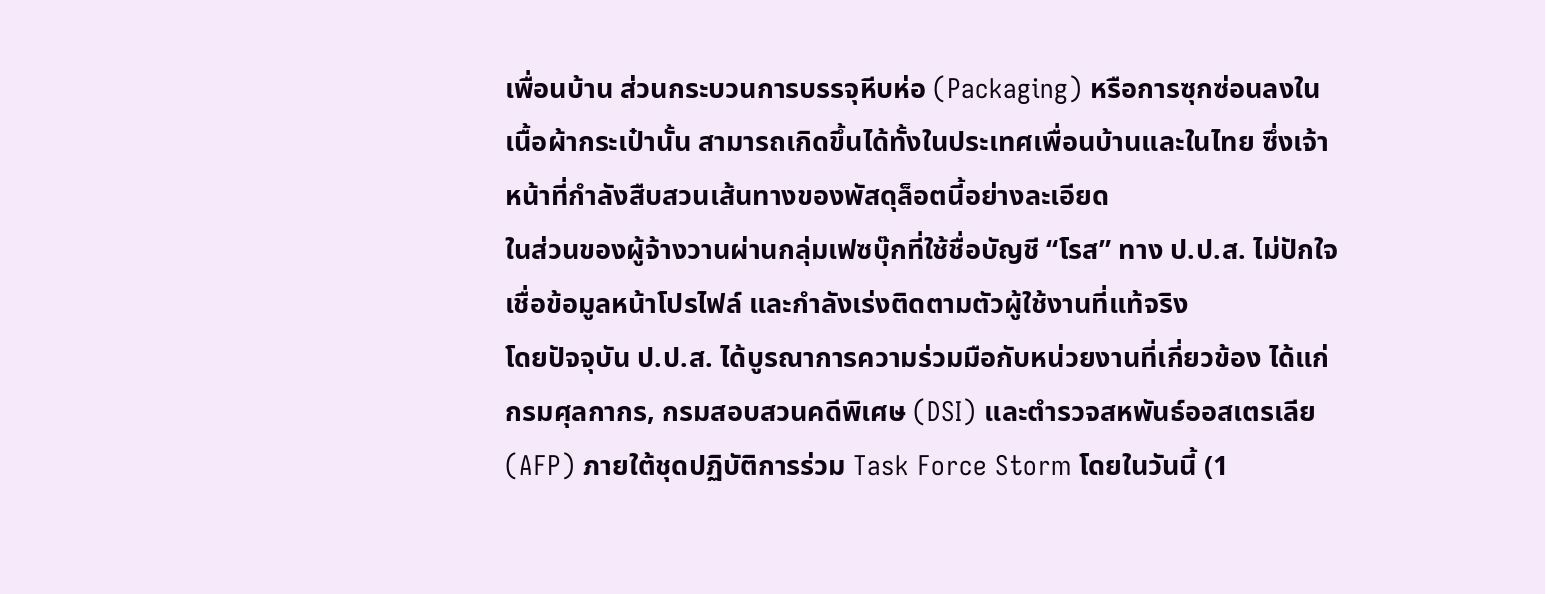เพื่อนบ้าน ส่วนกระบวนการบรรจุหีบห่อ (Packaging) หรือการซุกซ่อนลงในเนื้อผ้ากระเป๋านั้น สามารถเกิดขึ้นได้ทั้งในประเทศเพื่อนบ้านและในไทย ซึ่งเจ้าหน้าที่กำลังสืบสวนเส้นทางของพัสดุล็อตนี้อย่างละเอียด
ในส่วนของผู้จ้างวานผ่านกลุ่มเฟซบุ๊กที่ใช้ชื่อบัญชี “โรส” ทาง ป.ป.ส. ไม่ปักใจเชื่อข้อมูลหน้าโปรไฟล์ และกำลังเร่งติดตามตัวผู้ใช้งานที่แท้จริง
โดยปัจจุบัน ป.ป.ส. ได้บูรณาการความร่วมมือกับหน่วยงานที่เกี่ยวข้อง ได้แก่ กรมศุลกากร, กรมสอบสวนคดีพิเศษ (DSI) และตำรวจสหพันธ์ออสเตรเลีย (AFP) ภายใต้ชุดปฏิบัติการร่วม Task Force Storm โดยในวันนี้ (1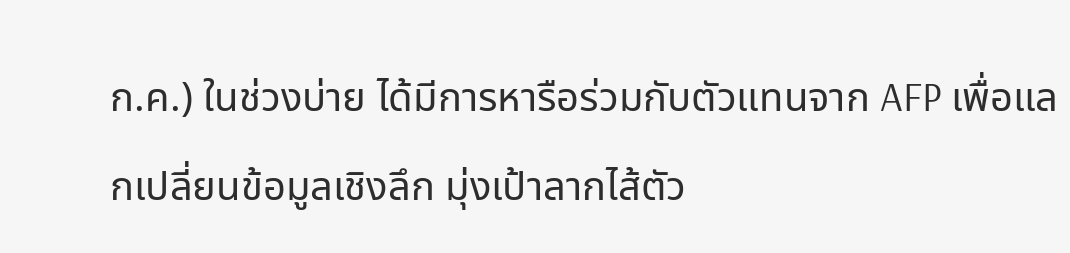ก.ค.) ในช่วงบ่าย ได้มีการหารือร่วมกับตัวแทนจาก AFP เพื่อแลกเปลี่ยนข้อมูลเชิงลึก มุ่งเป้าลากไส้ตัว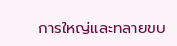การใหญ่และทลายขบ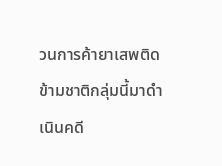วนการค้ายาเสพติดข้ามชาติกลุ่มนี้มาดำเนินคดี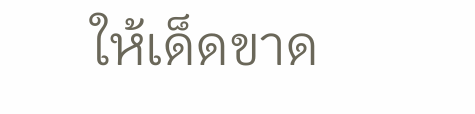ให้เด็ดขาด